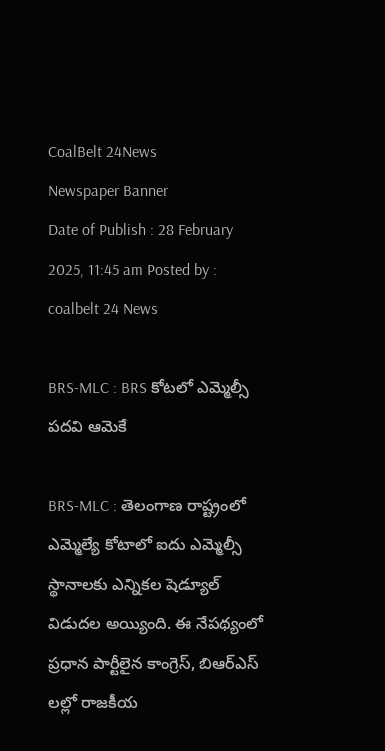CoalBelt 24News
Newspaper Banner
Date of Publish : 28 February 2025, 11:45 am Posted by : coalbelt 24 News

BRS-MLC : BRS కోటలో ఎమ్మెల్సీ పదవి ఆమెకే

BRS-MLC : తెలంగాణ రాష్ట్రంలో ఎమ్మెల్యే కోటాలో ఐదు ఎమ్మెల్సీ స్థానాలకు ఎన్నికల షెడ్యూల్ విడుదల అయ్యింది. ఈ నేపథ్యంలో ప్రధాన పార్టీలైన కాంగ్రెస్, బిఆర్ఎస్ లల్లో రాజకీయ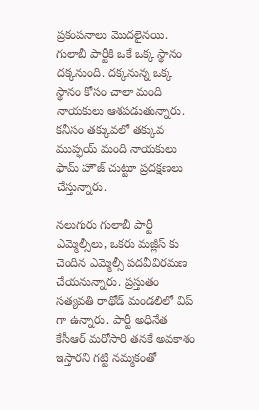ప్రకంపనాలు మొదలైనయి. గులాబీ పార్టీకి ఒకే ఒక్క స్థానం దక్కనుంది. దక్కనున్న ఒక్క స్థానం కోసం చాలా మంది నాయకులు ఆశపడుతున్నారు. కనీసం తక్కువలో తక్కువ ముప్ఫయ్ మంది నాయకులు ఫామ్ హౌజ్ చుట్టూ ప్రదక్షణలు చేస్తున్నారు.

నలుగురు గులాబీ పార్టీ ఎమ్మెల్సీలు, ఒకరు మజ్లీస్ కు చెందిన ఎమ్మెల్సీ పదవీవిరమణ చేయనున్నారు. ప్రస్తుతం సత్యవతి రాథోడ్ మండలిలో విప్ గా ఉన్నారు. పార్టీ అధినేత కేసీఆర్ మరోసారి తనకే అవకాశం ఇస్తారని గట్టి నమ్మకంతో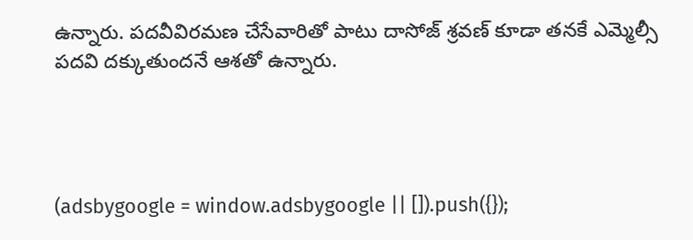ఉన్నారు. పదవీవిరమణ చేసేవారితో పాటు దాసోజ్ శ్రవణ్ కూడా తనకే ఎమ్మెల్సీ పదవి దక్కుతుందనే ఆశతో ఉన్నారు.




(adsbygoogle = window.adsbygoogle || []).push({});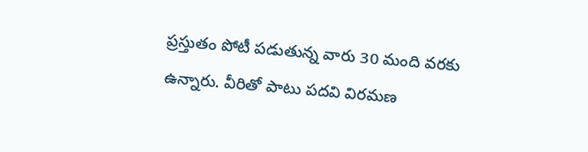ప్రస్తుతం పోటీ పడుతున్న వారు 30 మంది వరకు ఉన్నారు. వీరితో పాటు పదవి విరమణ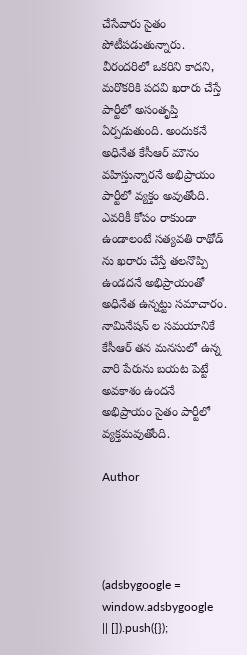చేసేవారు సైతం పోటీపడుతున్నారు. వీరందరిలో ఒకరిని కాదని, మరొకరికి పదవి ఖరారు చేస్తే పార్టీలో అసంతృప్తి ఏర్పడుతుంది. అందుకనే అధినేత కేసీఆర్ మౌనం వహిస్తున్నారనే అభిప్రాయం పార్టీలో వ్యక్తం అవుతోంది. ఎవరికీ కోపం రాకుండా ఉండాలంటే సత్యవతి రాథోడ్ ను ఖరారు చేస్తే తలనొప్పి ఉండదనే అభిప్రాయంతో అధినేత ఉన్నట్టు సమాచారం. నామినేషన్ ల సమయానికే కేసీఆర్ తన మనసులో ఉన్న వారి పేరును బయట పెట్టే అవకాశం ఉందనే అభిప్రాయం సైతం పార్టీలో వ్యక్తమవుతోంది.

Author




(adsbygoogle = window.adsbygoogle || []).push({});